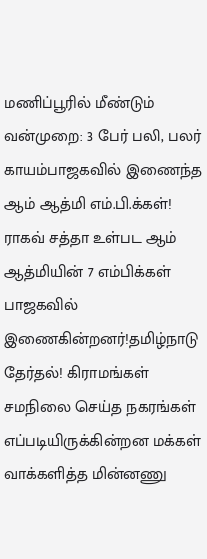மணிப்பூரில் மீண்டும் வன்முறை: 3 பேர் பலி, பலர் காயம்பாஜகவில் இணைந்த ஆம் ஆத்மி எம்.பி.க்கள்! ராகவ் சத்தா உள்பட ஆம் ஆத்மியின் 7 எம்பிக்கள் பாஜகவில் இணைகின்றனர்!தமிழ்நாடு தேர்தல்! கிராமங்கள் சமநிலை செய்த நகரங்கள் எப்படியிருக்கின்றன மக்கள் வாக்களித்த மின்னணு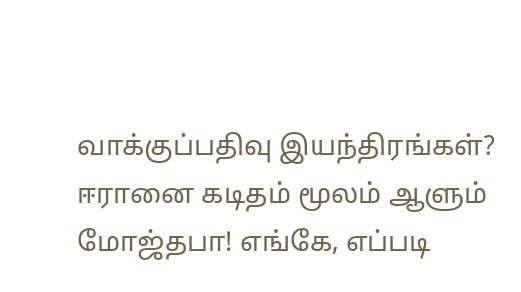வாக்குப்பதிவு இயந்திரங்கள்? ஈரானை கடிதம் மூலம் ஆளும் மோஜ்தபா! எங்கே, எப்படி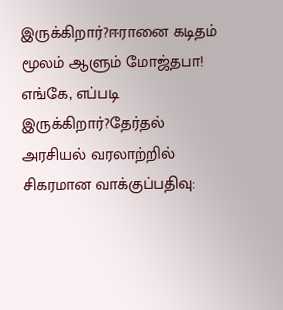இருக்கிறார்?ஈரானை கடிதம் மூலம் ஆளும் மோஜ்தபா! எங்கே, எப்படி இருக்கிறார்?தேர்தல் அரசியல் வரலாற்றில் சிகரமான வாக்குப்பதிவு: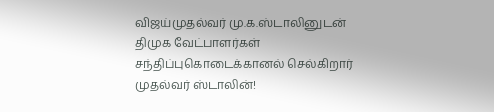விஜய்முதல்வர் மு.க.ஸ்டாலினுடன் திமுக வேட்பாளர்கள் சந்திப்புகொடைக்கானல் செல்கிறார் முதல்வர் ஸ்டாலின்!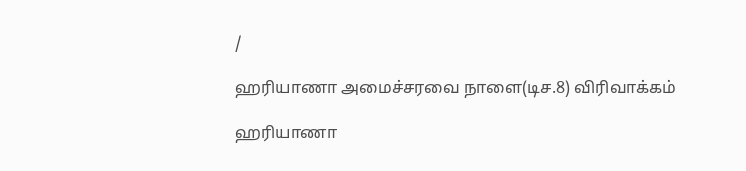/

ஹரியாணா அமைச்சரவை நாளை(டிச.8) விரிவாக்கம்

ஹரியாணா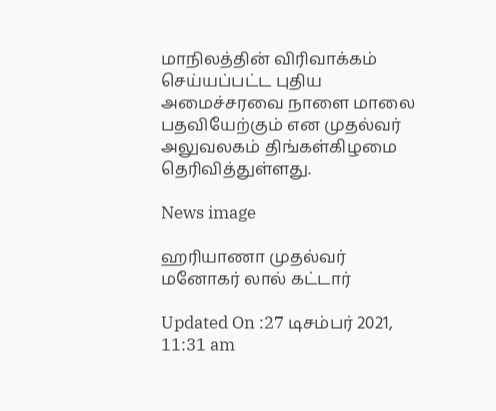மாநிலத்தின் விரிவாக்கம் செய்யப்பட்ட புதிய அமைச்சரவை நாளை மாலை பதவியேற்கும் என முதல்வர் அலுவலகம் திங்கள்கிழமை தெரிவித்துள்ளது.

News image

ஹரியாணா முதல்வர் மனோகர் லால் கட்டார்

Updated On :27 டிசம்பர் 2021, 11:31 am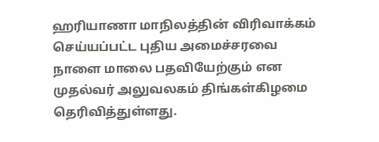ஹரியாணா மாநிலத்தின் விரிவாக்கம் செய்யப்பட்ட புதிய அமைச்சரவை நாளை மாலை பதவியேற்கும் என முதல்வர் அலுவலகம் திங்கள்கிழமை தெரிவித்துள்ளது.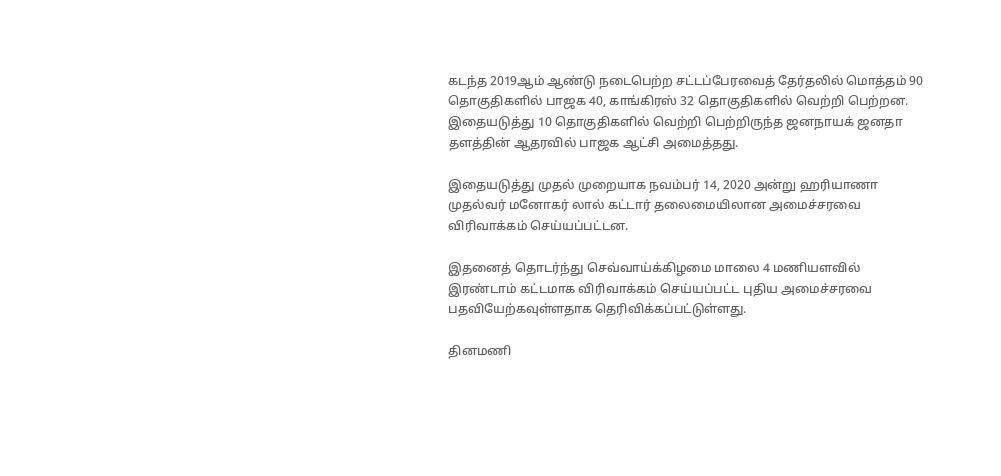கடந்த 2019ஆம் ஆண்டு நடைபெற்ற சட்டப்பேரவைத் தேர்தலில் மொத்தம் 90 தொகுதிகளில் பாஜக 40, காங்கிரஸ் 32 தொகுதிகளில் வெற்றி பெற்றன. இதையடுத்து 10 தொகுதிகளில் வெற்றி பெற்றிருந்த ஜனநாயக் ஜனதா தளத்தின் ஆதரவில் பாஜக ஆட்சி அமைத்தது.

இதையடுத்து முதல் முறையாக நவம்பர் 14, 2020 அன்று ஹரியாணா முதல்வர் மனோகர் லால் கட்டார் தலைமையிலான அமைச்சரவை விரிவாக்கம் செய்யப்பட்டன.

இதனைத் தொடர்ந்து செவ்வாய்க்கிழமை மாலை 4 மணியளவில் இரண்டாம் கட்டமாக விரிவாக்கம் செய்யப்பட்ட புதிய அமைச்சரவை பதவியேற்கவுள்ளதாக தெரிவிக்கப்பட்டுள்ளது.

தினமணி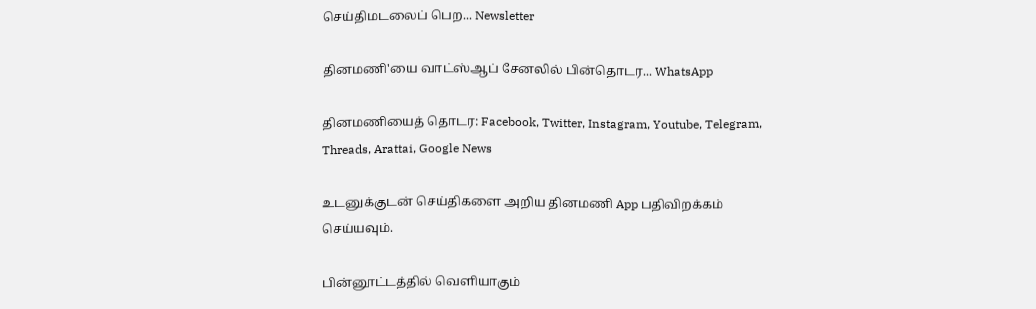செய்திமடலைப் பெற... Newsletter

தினமணி'யை வாட்ஸ்ஆப் சேனலில் பின்தொடர... WhatsApp

தினமணியைத் தொடர: Facebook, Twitter, Instagram, Youtube, Telegram, Threads, Arattai, Google News

உடனுக்குடன் செய்திகளை அறிய தினமணி App பதிவிறக்கம் செய்யவும்.

பின்னூட்டத்தில் வெளியாகும்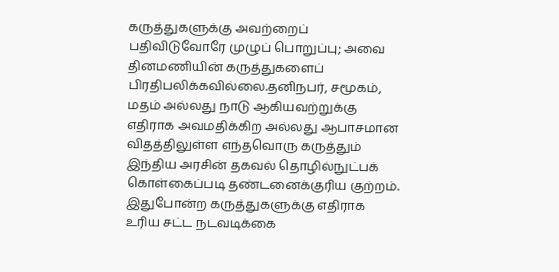கருத்துகளுக்கு அவற்றைப் பதிவிடுவோரே முழுப் பொறுப்பு; அவை தினமணியின் கருத்துகளைப் பிரதிபலிக்கவில்லை.தனிநபர், சமூகம், மதம் அல்லது நாடு ஆகியவற்றுக்கு எதிராக அவமதிக்கிற அல்லது ஆபாசமான விதத்திலுள்ள எந்தவொரு கருத்தும் இந்திய அரசின் தகவல் தொழில்நுட்பக் கொள்கைப்படி தண்டனைக்குரிய குற்றம். இதுபோன்ற கருத்துகளுக்கு எதிராக உரிய சட்ட நடவடிக்கை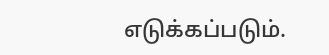எடுக்கப்படும்.